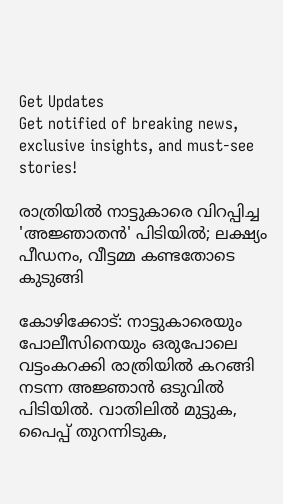Get Updates
Get notified of breaking news, exclusive insights, and must-see stories!

രാത്രിയില്‍ നാട്ടുകാരെ വിറപ്പിച്ച 'അജ്ഞാതന്‍' പിടിയില്‍; ലക്ഷ്യം പീഡനം, വീട്ടമ്മ കണ്ടതോടെ കുടുങ്ങി

കോഴിക്കോട്: നാട്ടുകാരെയും പോലീസിനെയും ഒരുപോലെ വട്ടംകറക്കി രാത്രിയില്‍ കറങ്ങി നടന്ന അജ്ഞാന്‍ ഒടുവില്‍ പിടിയില്‍. വാതിലില്‍ മുട്ടുക, പൈപ്പ് തുറന്നിടുക,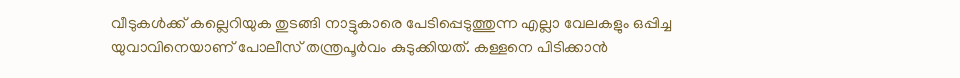വീടുകള്‍ക്ക് കല്ലെറിയുക തുടങ്ങി നാട്ടുകാരെ പേടിപ്പെടുത്തുന്ന എല്ലാ വേലകളും ഒപ്പിച്ച യുവാവിനെയാണ് പോലീസ് തന്ത്രപൂര്‍വം കുടുക്കിയത്. കള്ളനെ പിടിക്കാന്‍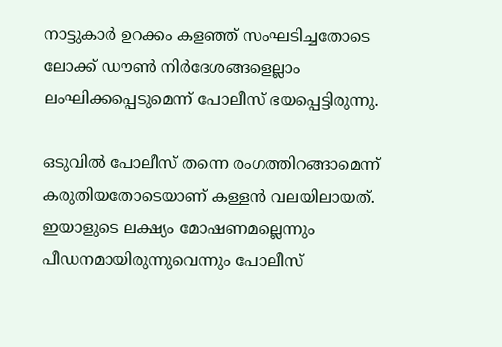നാട്ടുകാര്‍ ഉറക്കം കളഞ്ഞ് സംഘടിച്ചതോടെ ലോക്ക് ഡൗണ്‍ നിര്‍ദേശങ്ങളെല്ലാം ലംഘിക്കപ്പെടുമെന്ന് പോലീസ് ഭയപ്പെട്ടിരുന്നു.

ഒടുവില്‍ പോലീസ് തന്നെ രംഗത്തിറങ്ങാമെന്ന് കരുതിയതോടെയാണ് കള്ളന്‍ വലയിലായത്. ഇയാളുടെ ലക്ഷ്യം മോഷണമല്ലെന്നും പീഡനമായിരുന്നുവെന്നും പോലീസ്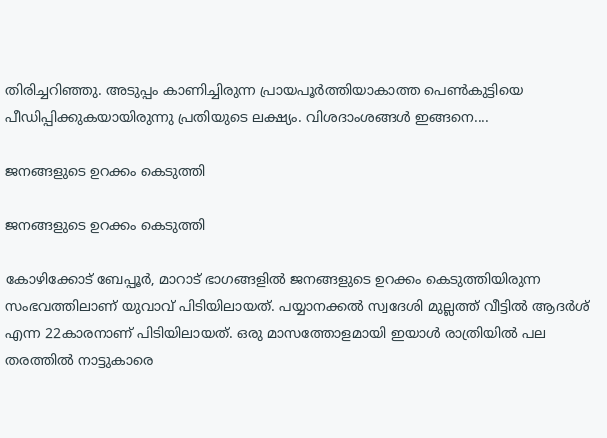തിരിച്ചറിഞ്ഞു. അടുപ്പം കാണിച്ചിരുന്ന പ്രായപൂര്‍ത്തിയാകാത്ത പെണ്‍കുട്ടിയെ പീഡിപ്പിക്കുകയായിരുന്നു പ്രതിയുടെ ലക്ഷ്യം. വിശദാംശങ്ങള്‍ ഇങ്ങനെ....

ജനങ്ങളുടെ ഉറക്കം കെടുത്തി

ജനങ്ങളുടെ ഉറക്കം കെടുത്തി

കോഴിക്കോട് ബേപ്പൂര്‍, മാറാട് ഭാഗങ്ങളില്‍ ജനങ്ങളുടെ ഉറക്കം കെടുത്തിയിരുന്ന സംഭവത്തിലാണ് യുവാവ് പിടിയിലായത്. പയ്യാനക്കല്‍ സ്വദേശി മുല്ലത്ത് വീട്ടില്‍ ആദര്‍ശ് എന്ന 22കാരനാണ് പിടിയിലായത്. ഒരു മാസത്തോളമായി ഇയാള്‍ രാത്രിയില്‍ പല തരത്തില്‍ നാട്ടുകാരെ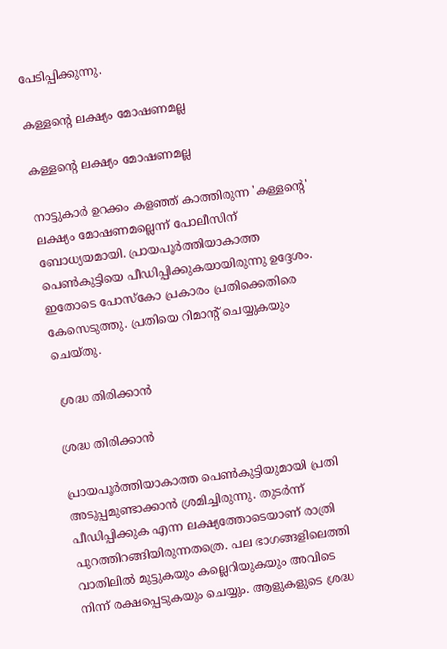പേടിപ്പിക്കുന്നു.

കള്ളന്റെ ലക്ഷ്യം മോഷണമല്ല

കള്ളന്റെ ലക്ഷ്യം മോഷണമല്ല

നാട്ടുകാര്‍ ഉറക്കം കളഞ്ഞ് കാത്തിരുന്ന 'കള്ളന്റെ' ലക്ഷ്യം മോഷണമല്ലെന്ന് പോലീസിന് ബോധ്യയമായി. പ്രായപൂര്‍ത്തിയാകാത്ത പെണ്‍കുട്ടിയെ പീഡിപ്പിക്കുകയായിരുന്നു ഉദ്ദേശം. ഇതോടെ പോസ്‌കോ പ്രകാരം പ്രതിക്കെതിരെ കേസെടുത്തു. പ്രതിയെ റിമാന്റ് ചെയ്യുകയും ചെയ്തു.

 ശ്രദ്ധ തിരിക്കാന്‍

ശ്രദ്ധ തിരിക്കാന്‍

പ്രായപൂര്‍ത്തിയാകാത്ത പെണ്‍കുട്ടിയുമായി പ്രതി അടുപ്പമുണ്ടാക്കാന്‍ ശ്രമിച്ചിരുന്നു. തുടര്‍ന്ന് പീഡിപ്പിക്കുക എന്ന ലക്ഷ്യത്തോടെയാണ് രാത്രി പുറത്തിറങ്ങിയിരുന്നതത്രെ. പല ഭാഗങ്ങളിലെത്തി വാതിലില്‍ മുട്ടുകയും കല്ലെറിയുകയും അവിടെ നിന്ന് രക്ഷപ്പെടുകയും ചെയ്യും. ആളുകളുടെ ശ്രദ്ധ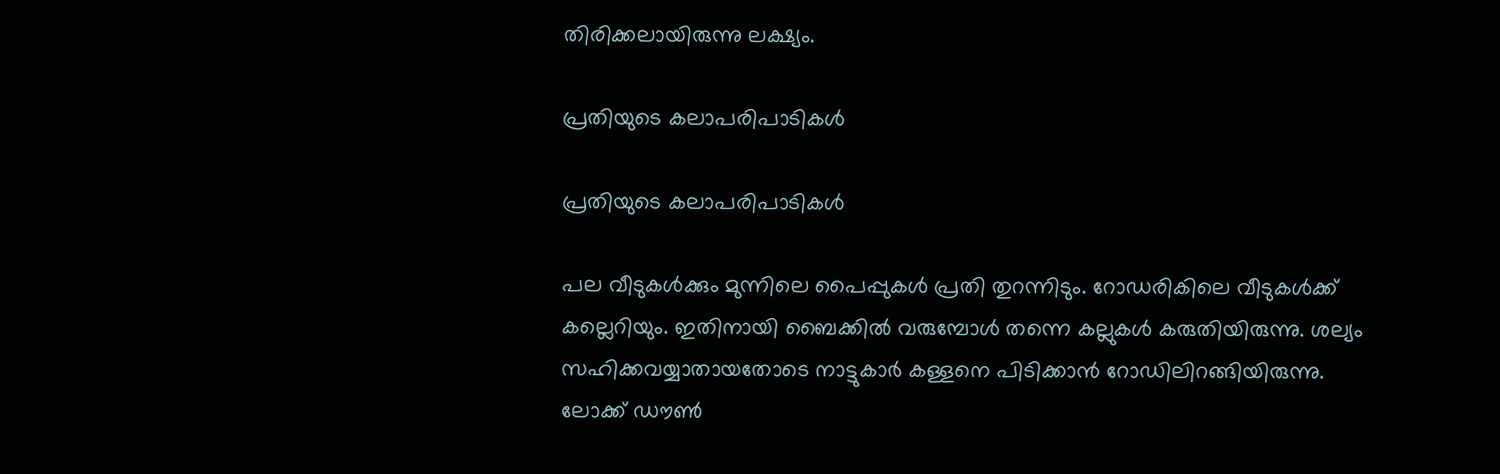തിരിക്കലായിരുന്നു ലക്ഷ്യം.

പ്രതിയുടെ കലാപരിപാടികള്‍

പ്രതിയുടെ കലാപരിപാടികള്‍

പല വീടുകള്‍ക്കും മുന്നിലെ പൈപ്പുകള്‍ പ്രതി തുറന്നിടും. റോഡരികിലെ വീടുകള്‍ക്ക് കല്ലെറിയും. ഇതിനായി ബൈക്കില്‍ വരുമ്പോള്‍ തന്നെ കല്ലുകള്‍ കരുതിയിരുന്നു. ശല്യം സഹിക്കവയ്യാതായതോടെ നാട്ടുകാര്‍ കള്ളനെ പിടിക്കാന്‍ റോഡിലിറങ്ങിയിരുന്നു. ലോക്ക് ഡൗണ്‍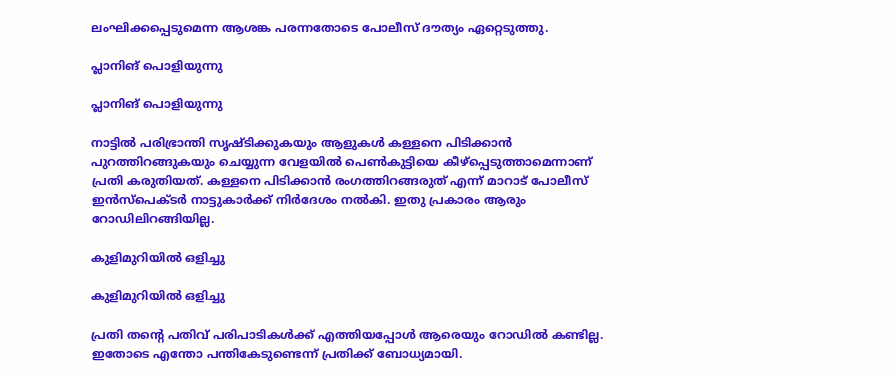ലംഘിക്കപ്പെടുമെന്ന ആശങ്ക പരന്നതോടെ പോലീസ് ദൗത്യം ഏറ്റെടുത്തു.

പ്ലാനിങ് പൊളിയുന്നു

പ്ലാനിങ് പൊളിയുന്നു

നാട്ടില്‍ പരിഭ്രാന്തി സൃഷ്ടിക്കുകയും ആളുകള്‍ കള്ളനെ പിടിക്കാന്‍ പുറത്തിറങ്ങുകയും ചെയ്യുന്ന വേളയില്‍ പെണ്‍കുട്ടിയെ കീഴ്‌പ്പെടുത്താമെന്നാണ് പ്രതി കരുതിയത്. കള്ളനെ പിടിക്കാന്‍ രംഗത്തിറങ്ങരുത് എന്ന് മാറാട് പോലീസ് ഇന്‍സ്‌പെക്ടര്‍ നാട്ടുകാര്‍ക്ക് നിര്‍ദേശം നല്‍കി. ഇതു പ്രകാരം ആരും റോഡിലിറങ്ങിയില്ല.

കുളിമുറിയില്‍ ഒളിച്ചു

കുളിമുറിയില്‍ ഒളിച്ചു

പ്രതി തന്റെ പതിവ് പരിപാടികള്‍ക്ക് എത്തിയപ്പോള്‍ ആരെയും റോഡില്‍ കണ്ടില്ല. ഇതോടെ എന്തോ പന്തികേടുണ്ടെന്ന് പ്രതിക്ക് ബോധ്യമായി.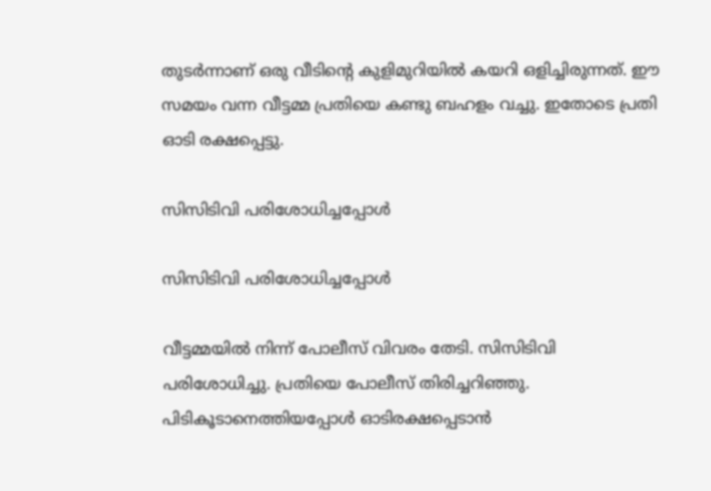തുടര്‍ന്നാണ് ഒരു വീടിന്റെ കുളിമുറിയില്‍ കയറി ഒളിച്ചിരുന്നത്. ഈ സമയം വന്ന വീട്ടമ്മ പ്രതിയെ കണ്ടു ബഹളം വച്ചു. ഇതോടെ പ്രതി ഓടി രക്ഷപ്പെട്ടു.

സിസിടിവി പരിശോധിച്ചപ്പോള്‍

സിസിടിവി പരിശോധിച്ചപ്പോള്‍

വീട്ടമ്മയില്‍ നിന്ന് പോലീസ് വിവരം തേടി. സിസിടിവി പരിശോധിച്ചു. പ്രതിയെ പോലീസ് തിരിച്ചറിഞ്ഞു. പിടികൂടാനെത്തിയപ്പോള്‍ ഓടിരക്ഷപ്പെടാന്‍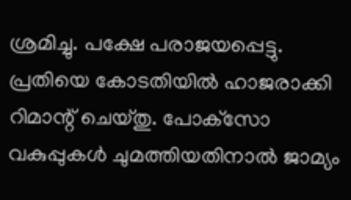ശ്രമിച്ചു. പക്ഷേ പരാജയപ്പെട്ടു. പ്രതിയെ കോടതിയില്‍ ഹാജരാക്കി റിമാന്റ് ചെയ്തു. പോക്‌സോ വകുപ്പുകള്‍ ചുമത്തിയതിനാല്‍ ജാമ്യം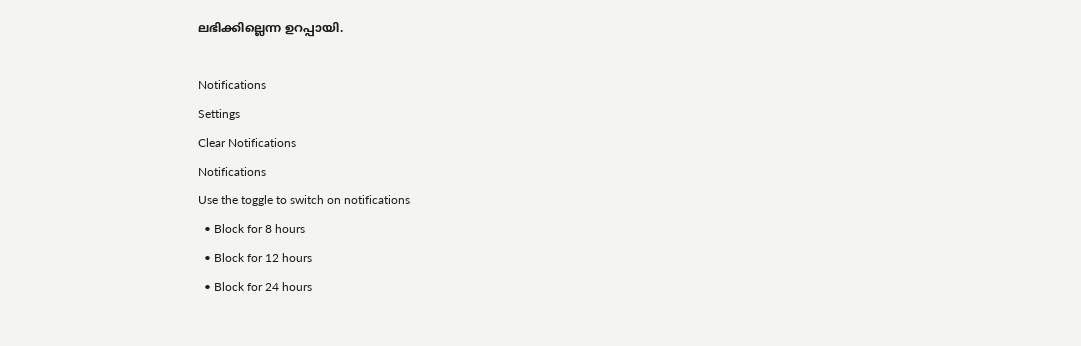ലഭിക്കില്ലെന്ന ഉറപ്പായി.

Notifications
Settings
Clear Notifications
Notifications
Use the toggle to switch on notifications
  • Block for 8 hours
  • Block for 12 hours
  • Block for 24 hours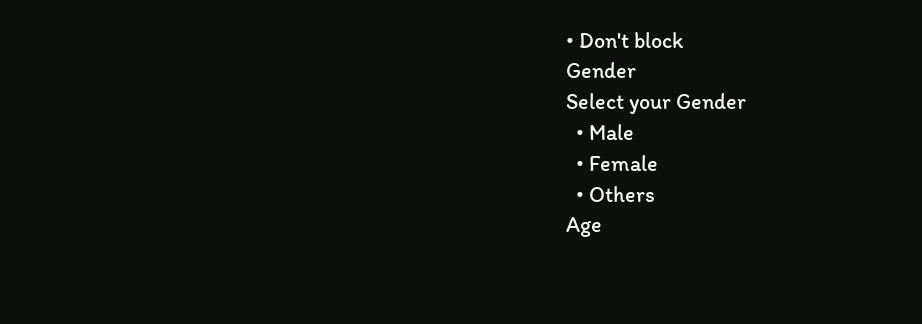• Don't block
Gender
Select your Gender
  • Male
  • Female
  • Others
Age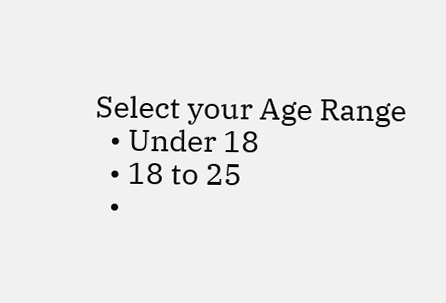Select your Age Range
  • Under 18
  • 18 to 25
  •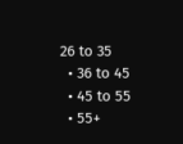26 to 35
  • 36 to 45
  • 45 to 55
  • 55+